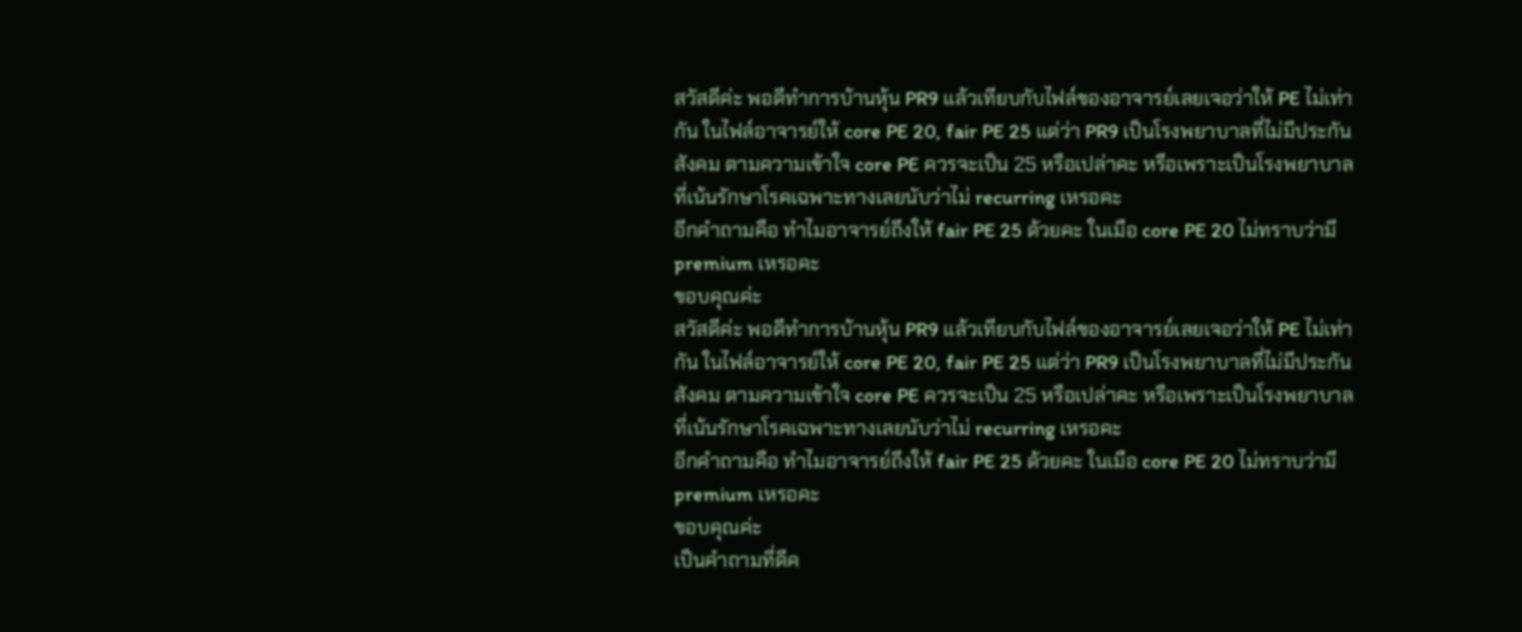สวัสดีค่ะ พอดีทำการบ้านหุ้น PR9 แล้วเทียบกับไฟล์ของอาจารย์เลยเจอว่าให้ PE ไม่เท่ากัน ในไฟล์อาจารย์ให้ core PE 20, fair PE 25 แต่ว่า PR9 เป็นโรงพยาบาลที่ไม่มีประกันสังคม ตามความเข้าใจ core PE ควรจะเป็น 25 หรือเปล่าคะ หรือเพราะเป็นโรงพยาบาลที่เน้นรักษาโรคเฉพาะทางเลยนับว่าไม่ recurring เหรอคะ
อีกคำถามคือ ทำไมอาจารย์ถึงให้ fair PE 25 ด้วยคะ ในเมือ core PE 20 ไม่ทราบว่ามี premium เหรอคะ
ขอบคุณค่ะ
สวัสดีค่ะ พอดีทำการบ้านหุ้น PR9 แล้วเทียบกับไฟล์ของอาจารย์เลยเจอว่าให้ PE ไม่เท่ากัน ในไฟล์อาจารย์ให้ core PE 20, fair PE 25 แต่ว่า PR9 เป็นโรงพยาบาลที่ไม่มีประกันสังคม ตามความเข้าใจ core PE ควรจะเป็น 25 หรือเปล่าคะ หรือเพราะเป็นโรงพยาบาลที่เน้นรักษาโรคเฉพาะทางเลยนับว่าไม่ recurring เหรอคะ
อีกคำถามคือ ทำไมอาจารย์ถึงให้ fair PE 25 ด้วยคะ ในเมือ core PE 20 ไม่ทราบว่ามี premium เหรอคะ
ขอบคุณค่ะ
เป็นคำถามที่ดีค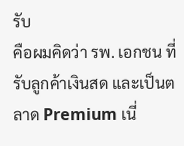รับ
คือผมคิดว่า รพ. เอกชน ที่รับลูกค้าเงินสด และเป็นตลาด Premium เนี่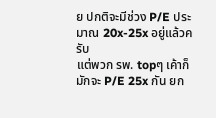ย ปกติจะมีช่วง P/E ประมาณ 20x-25x อยู่แล้วครับ
แต่พวก รพ. topๆ เค้าก็มักจะ P/E 25x กัน ยก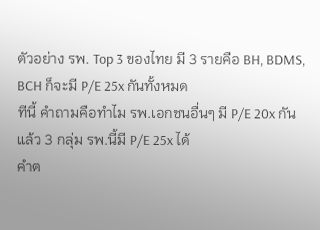ตัวอย่าง รพ. Top 3 ของไทย มี 3 รายคือ BH, BDMS, BCH ก็จะมี P/E 25x กันทั้งหมด
ทีนี้ คำถามคือทำไม รพ.เอกชนอื่นๆ มี P/E 20x กัน แล้ว 3 กลุ่ม รพ.นี้มี P/E 25x ได้
คำต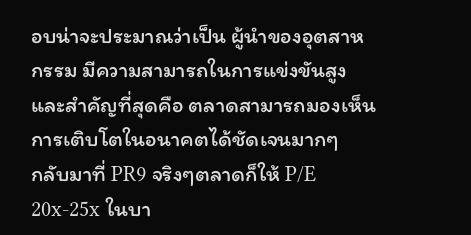อบน่าจะประมาณว่าเป็น ผู้นำของอุตสาหกรรม มีความสามารถในการแข่งขันสูง และสำคัญที่สุดคือ ตลาดสามารถมองเห็นการเติบโตในอนาคตได้ชัดเจนมากๆ
กลับมาที่ PR9 จริงๆตลาดก็ให้ P/E 20x-25x ในบา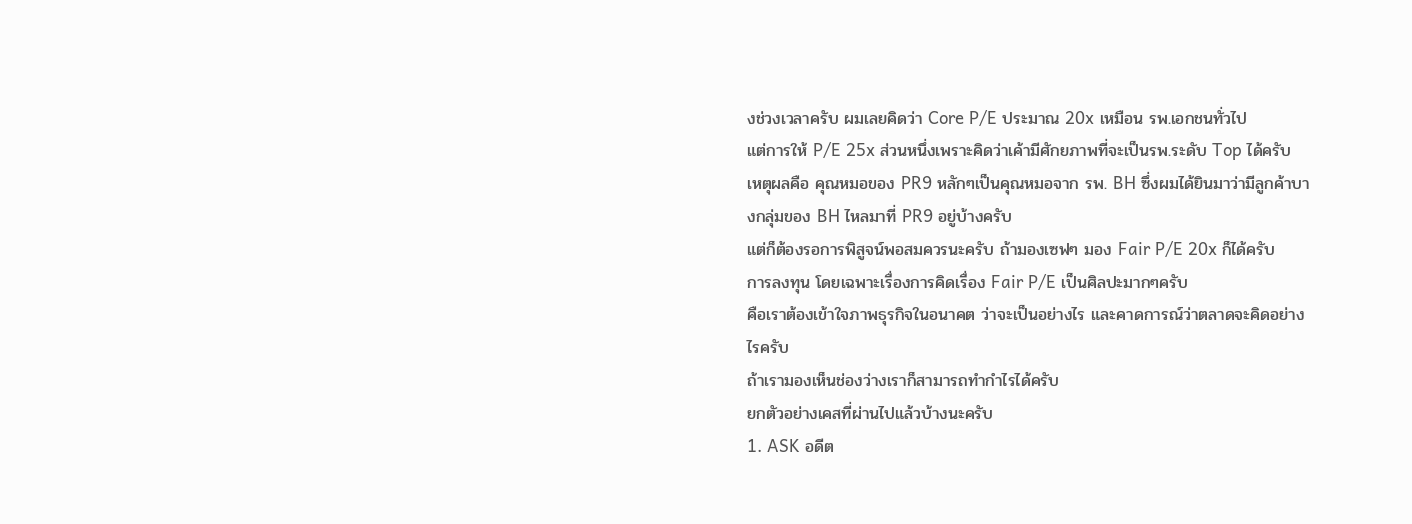งช่วงเวลาครับ ผมเลยคิดว่า Core P/E ประมาณ 20x เหมือน รพ.เอกชนทั่วไป
แต่การให้ P/E 25x ส่วนหนึ่งเพราะคิดว่าเค้ามีศักยภาพที่จะเป็นรพ.ระดับ Top ได้ครับ
เหตุผลคือ คุณหมอของ PR9 หลักๆเป็นคุณหมอจาก รพ. BH ซึ่งผมได้ยินมาว่ามีลูกค้าบางกลุ่มของ BH ไหลมาที่ PR9 อยู่บ้างครับ
แต่ก็ต้องรอการพิสูจน์พอสมควรนะครับ ถ้ามองเซฟๆ มอง Fair P/E 20x ก็ได้ครับ
การลงทุน โดยเฉพาะเรื่องการคิดเรื่อง Fair P/E เป็นศิลปะมากๆครับ
คือเราต้องเข้าใจภาพธุรกิจในอนาคต ว่าจะเป็นอย่างไร และคาดการณ์ว่าตลาดจะคิดอย่างไรครับ
ถ้าเรามองเห็นช่องว่างเราก็สามารถทำกำไรได้ครับ
ยกตัวอย่างเคสที่ผ่านไปแล้วบ้างนะครับ
1. ASK อดีต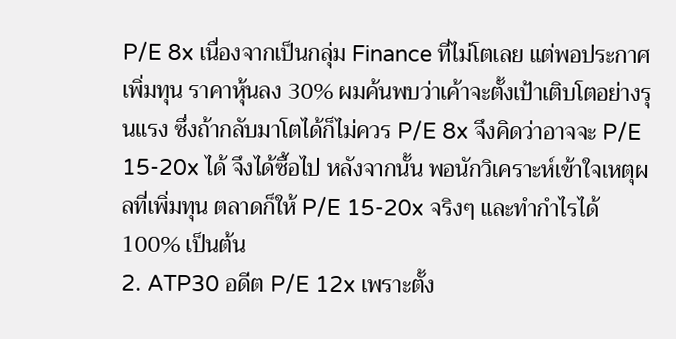P/E 8x เนื่องจากเป็นกลุ่ม Finance ที่ไม่โตเลย แต่พอประกาศเพิ่มทุน ราคาหุ้นลง 30% ผมค้นพบว่าเค้าจะตั้งเป้าเติบโตอย่างรุนแรง ซึ่งถ้ากลับมาโตได้ก็ไม่ควร P/E 8x จึงคิดว่าอาจจะ P/E 15-20x ได้ จึงได้ซื้อไป หลังจากนั้น พอนักวิเคราะห์เข้าใจเหตุผลที่เพิ่มทุน ตลาดก็ให้ P/E 15-20x จริงๆ และทำกำไรได้ 100% เป็นต้น
2. ATP30 อดีต P/E 12x เพราะตั้ง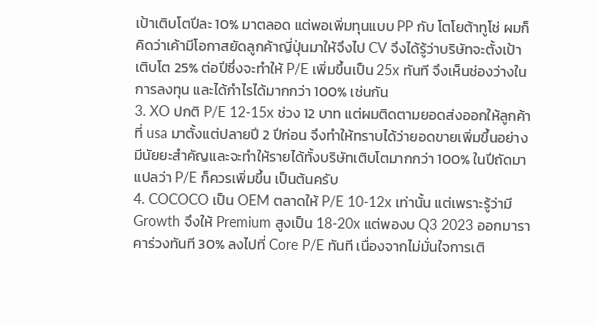เป้าเติบโตปีละ 10% มาตลอด แต่พอเพิ่มทุนแบบ PP กับ โตโยต้าทูโช่ ผมก็คิดว่าเค้ามีโอกาสยัดลูกค้าญี่ปุ่นมาให้จึงไป CV จึงได้รู้ว่าบริษัทจะตั้งเป้าเติบโต 25% ต่อปีซึ่งจะทำให้ P/E เพิ่มขึ้นเป็น 25x ทันที จึงเห็นช่องว่างในการลงทุน และได้กำไรได้มากกว่า 100% เช่นกัน
3. XO ปกติ P/E 12-15x ช่วง 12 บาท แต่ผมติดตามยอดส่งออกให้ลูกค้าที่ usa มาตั้งแต่ปลายปี 2 ปีก่อน จึงทำให้ทราบได้ว่ายอดขายเพิ่มขึ้นอย่างมีนัยยะสำคัญและจะทำให้รายได้ทั้งบริษัทเติบโตมากกว่า 100% ในปีถัดมา แปลว่า P/E ก็ควรเพิ่มขึ้น เป็นต้นครับ
4. COCOCO เป็น OEM ตลาดให้ P/E 10-12x เท่านั้น แต่เพราะรู้ว่ามี Growth จึงให้ Premium สูงเป็น 18-20x แต่พองบ Q3 2023 ออกมาราคาร่วงทันที 30% ลงไปที่ Core P/E ทันที เนื่องจากไม่มั่นใจการเติ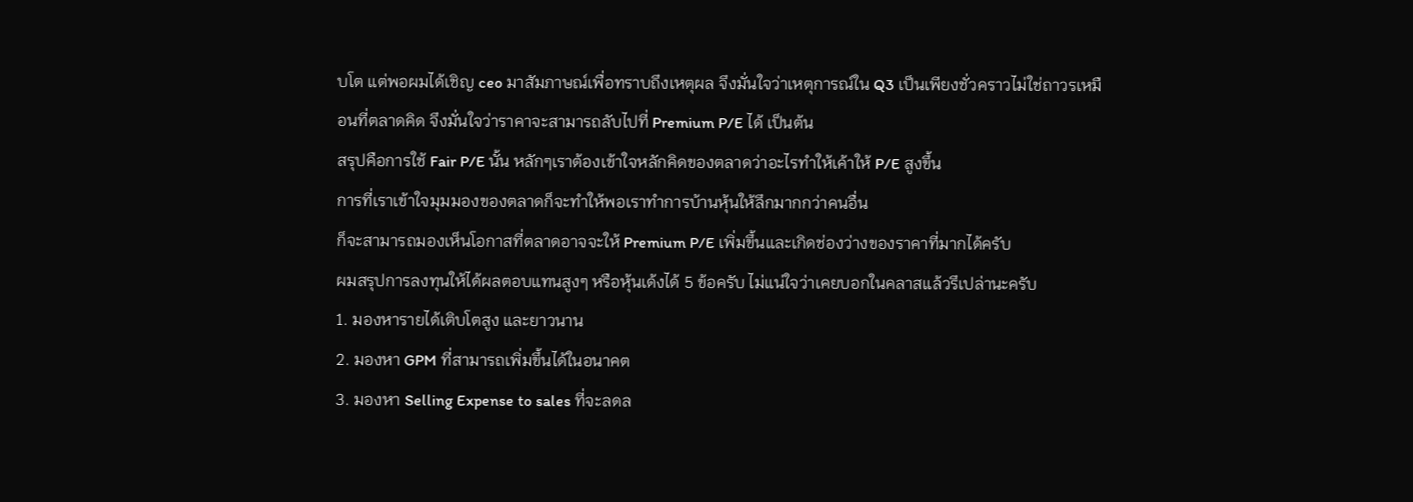บโต แต่พอผมได้เชิญ ceo มาสัมภาษณ์เพื่อทราบถึงเหตุผล จึงมั่นใจว่าเหตุการณ์ใน Q3 เป็นเพียงชั่วคราวไม่ใช่ถาวรเหมือนที่ตลาดคิด จึงมั่นใจว่าราคาจะสามารถลับไปที่ Premium P/E ได้ เป็นต้น
สรุปคือการใช้ Fair P/E นั้น หลักๆเราต้องเข้าใจหลักคิดของตลาดว่าอะไรทำให้เค้าให้ P/E สูงขึ้น
การที่เราเข้าใจมุมมองของตลาดก็จะทำให้พอเราทำการบ้านหุ้นให้ลึกมากกว่าคนอื่น
ก็จะสามารถมองเห็นโอกาสที่ตลาดอาจจะให้ Premium P/E เพิ่มขึ้นและเกิดช่องว่างของราคาที่มากได้ครับ
ผมสรุปการลงทุนให้ได้ผลตอบแทนสูงๆ หรือหุ้นเด้งได้ 5 ข้อครับ ไม่แน่ใจว่าเคยบอกในคลาสแล้วรึเปล่านะครับ
1. มองหารายได้เติบโตสูง และยาวนาน
2. มองหา GPM ที่สามารถเพิ่มขึ้นได้ในอนาคต
3. มองหา Selling Expense to sales ที่จะลดล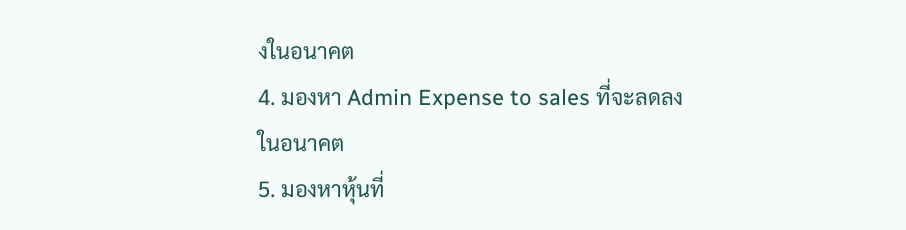งในอนาคต
4. มองหา Admin Expense to sales ที่จะลดลงในอนาคต
5. มองหาหุ้นที่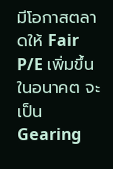มีโอกาสตลาดให้ Fair P/E เพิ่มขึ้นในอนาคต จะเป็น Gearing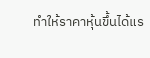ทำให้ราคาหุ้นขึ้นได้แร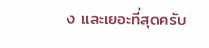ง และเยอะที่สุดครับ